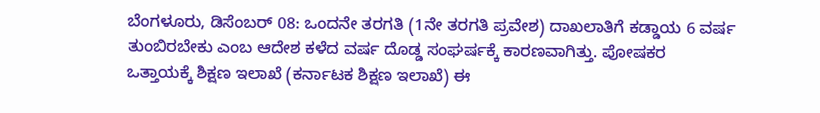ಬೆಂಗಳೂರು, ಡಿಸೆಂಬರ್ 08: ಒಂದನೇ ತರಗತಿ (1ನೇ ತರಗತಿ ಪ್ರವೇಶ) ದಾಖಲಾತಿಗೆ ಕಡ್ಡಾಯ 6 ವರ್ಷ ತುಂಬಿರಬೇಕು ಎಂಬ ಆದೇಶ ಕಳೆದ ವರ್ಷ ದೊಡ್ಡ ಸಂಘರ್ಷಕ್ಕೆ ಕಾರಣವಾಗಿತ್ತು. ಪೋಷಕರ ಒತ್ತಾಯಕ್ಕೆ ಶಿಕ್ಷಣ ಇಲಾಖೆ (ಕರ್ನಾಟಕ ಶಿಕ್ಷಣ ಇಲಾಖೆ) ಈ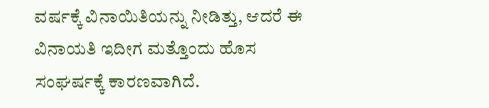ವರ್ಷಕ್ಕೆ ವಿನಾಯಿತಿಯನ್ನು ನೀಡಿತ್ತು, ಆದರೆ ಈ ವಿನಾಯತಿ ಇದೀಗ ಮತ್ತೊಂದು ಹೊಸ ಸಂಘರ್ಷಕ್ಕೆ ಕಾರಣವಾಗಿದೆ.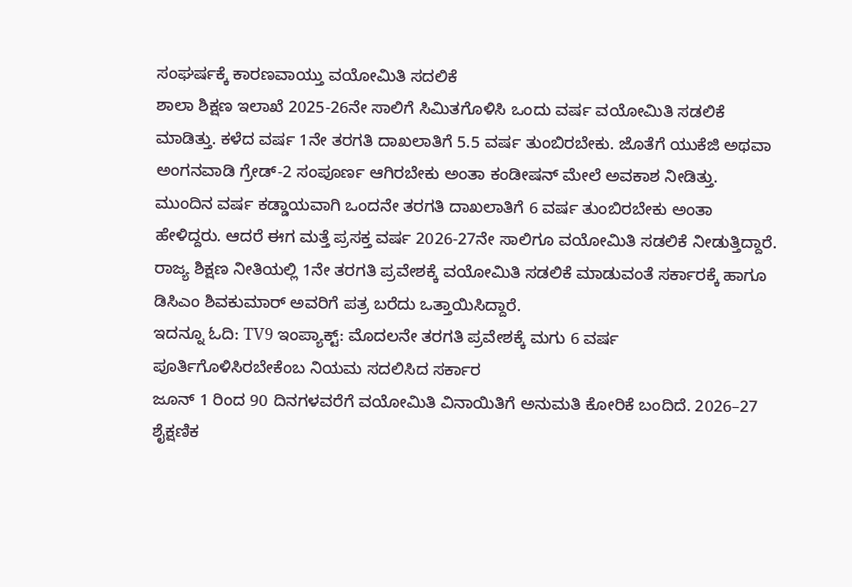ಸಂಘರ್ಷಕ್ಕೆ ಕಾರಣವಾಯ್ತು ವಯೋಮಿತಿ ಸದಲಿಕೆ
ಶಾಲಾ ಶಿಕ್ಷಣ ಇಲಾಖೆ 2025-26ನೇ ಸಾಲಿಗೆ ಸಿಮಿತಗೊಳಿಸಿ ಒಂದು ವರ್ಷ ವಯೋಮಿತಿ ಸಡಲಿಕೆ ಮಾಡಿತ್ತು. ಕಳೆದ ವರ್ಷ 1ನೇ ತರಗತಿ ದಾಖಲಾತಿಗೆ 5.5 ವರ್ಷ ತುಂಬಿರಬೇಕು. ಜೊತೆಗೆ ಯುಕೆಜಿ ಅಥವಾ ಅಂಗನವಾಡಿ ಗ್ರೇಡ್-2 ಸಂಪೂರ್ಣ ಆಗಿರಬೇಕು ಅಂತಾ ಕಂಡೀಷನ್ ಮೇಲೆ ಅವಕಾಶ ನೀಡಿತ್ತು. ಮುಂದಿನ ವರ್ಷ ಕಡ್ಡಾಯವಾಗಿ ಒಂದನೇ ತರಗತಿ ದಾಖಲಾತಿಗೆ 6 ವರ್ಷ ತುಂಬಿರಬೇಕು ಅಂತಾ ಹೇಳಿದ್ದರು. ಆದರೆ ಈಗ ಮತ್ತೆ ಪ್ರಸಕ್ತ ವರ್ಷ 2026-27ನೇ ಸಾಲಿಗೂ ವಯೋಮಿತಿ ಸಡಲಿಕೆ ನೀಡುತ್ತಿದ್ದಾರೆ. ರಾಜ್ಯ ಶಿಕ್ಷಣ ನೀತಿಯಲ್ಲಿ 1ನೇ ತರಗತಿ ಪ್ರವೇಶಕ್ಕೆ ವಯೋಮಿತಿ ಸಡಲಿಕೆ ಮಾಡುವಂತೆ ಸರ್ಕಾರಕ್ಕೆ ಹಾಗೂ ಡಿಸಿಎಂ ಶಿವಕುಮಾರ್ ಅವರಿಗೆ ಪತ್ರ ಬರೆದು ಒತ್ತಾಯಿಸಿದ್ದಾರೆ.
ಇದನ್ನೂ ಓದಿ: TV9 ಇಂಪ್ಯಾಕ್ಟ್: ಮೊದಲನೇ ತರಗತಿ ಪ್ರವೇಶಕ್ಕೆ ಮಗು 6 ವರ್ಷ ಪೂರ್ತಿಗೊಳಿಸಿರಬೇಕೆಂಬ ನಿಯಮ ಸದಲಿಸಿದ ಸರ್ಕಾರ
ಜೂನ್ 1 ರಿಂದ 90 ದಿನಗಳವರೆಗೆ ವಯೋಮಿತಿ ವಿನಾಯಿತಿಗೆ ಅನುಮತಿ ಕೋರಿಕೆ ಬಂದಿದೆ. 2026–27 ಶೈಕ್ಷಣಿಕ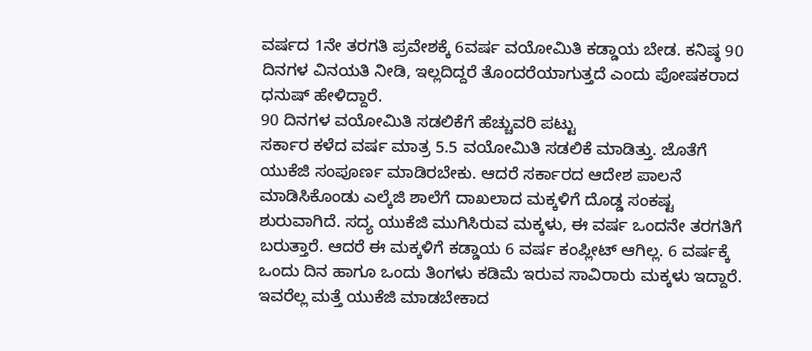ವರ್ಷದ 1ನೇ ತರಗತಿ ಪ್ರವೇಶಕ್ಕೆ 6ವರ್ಷ ವಯೋಮಿತಿ ಕಡ್ಡಾಯ ಬೇಡ. ಕನಿಷ್ಠ 90 ದಿನಗಳ ವಿನಯತಿ ನೀಡಿ, ಇಲ್ಲದಿದ್ದರೆ ತೊಂದರೆಯಾಗುತ್ತದೆ ಎಂದು ಪೋಷಕರಾದ ಧನುಷ್ ಹೇಳಿದ್ದಾರೆ.
90 ದಿನಗಳ ವಯೋಮಿತಿ ಸಡಲಿಕೆಗೆ ಹೆಚ್ಚುವರಿ ಪಟ್ಟು
ಸರ್ಕಾರ ಕಳೆದ ವರ್ಷ ಮಾತ್ರ 5.5 ವಯೋಮಿತಿ ಸಡಲಿಕೆ ಮಾಡಿತ್ತು. ಜೊತೆಗೆ ಯುಕೆಜಿ ಸಂಪೂರ್ಣ ಮಾಡಿರಬೇಕು. ಆದರೆ ಸರ್ಕಾರದ ಆದೇಶ ಪಾಲನೆ ಮಾಡಿಸಿಕೊಂಡು ಎಲ್ಕೆಜಿ ಶಾಲೆಗೆ ದಾಖಲಾದ ಮಕ್ಕಳಿಗೆ ದೊಡ್ಡ ಸಂಕಷ್ಟ ಶುರುವಾಗಿದೆ. ಸದ್ಯ ಯುಕೆಜಿ ಮುಗಿಸಿರುವ ಮಕ್ಕಳು, ಈ ವರ್ಷ ಒಂದನೇ ತರಗತಿಗೆ ಬರುತ್ತಾರೆ. ಆದರೆ ಈ ಮಕ್ಕಳಿಗೆ ಕಡ್ಡಾಯ 6 ವರ್ಷ ಕಂಪ್ಲೀಟ್ ಆಗಿಲ್ಲ. 6 ವರ್ಷಕ್ಕೆ ಒಂದು ದಿನ ಹಾಗೂ ಒಂದು ತಿಂಗಳು ಕಡಿಮೆ ಇರುವ ಸಾವಿರಾರು ಮಕ್ಕಳು ಇದ್ದಾರೆ. ಇವರೆಲ್ಲ ಮತ್ತೆ ಯುಕೆಜಿ ಮಾಡಬೇಕಾದ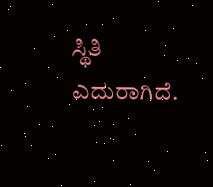ಸ್ಥಿತಿ ಎದುರಾಗಿದೆ.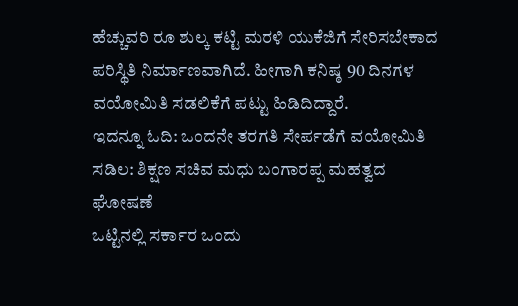ಹೆಚ್ಚುವರಿ ರೂ ಶುಲ್ಕ ಕಟ್ಟಿ ಮರಳಿ ಯುಕೆಜಿಗೆ ಸೇರಿಸಬೇಕಾದ ಪರಿಸ್ಥಿತಿ ನಿರ್ಮಾಣವಾಗಿದೆ. ಹೀಗಾಗಿ ಕನಿಷ್ಠ 90 ದಿನಗಳ ವಯೋಮಿತಿ ಸಡಲಿಕೆಗೆ ಪಟ್ಟು ಹಿಡಿದಿದ್ದಾರೆ.
ಇದನ್ನೂ ಓದಿ: ಒಂದನೇ ತರಗತಿ ಸೇರ್ಪಡೆಗೆ ವಯೋಮಿತಿ ಸಡಿಲ: ಶಿಕ್ಷಣ ಸಚಿವ ಮಧು ಬಂಗಾರಪ್ಪ ಮಹತ್ವದ ಘೋಷಣೆ
ಒಟ್ಟಿನಲ್ಲಿ ಸರ್ಕಾರ ಒಂದು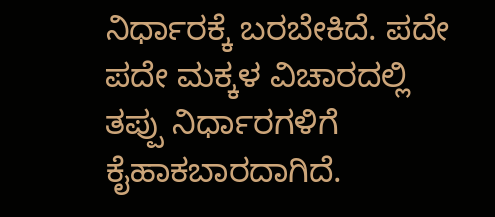ನಿರ್ಧಾರಕ್ಕೆ ಬರಬೇಕಿದೆ. ಪದೇ ಪದೇ ಮಕ್ಕಳ ವಿಚಾರದಲ್ಲಿ ತಪ್ಪು ನಿರ್ಧಾರಗಳಿಗೆ ಕೈಹಾಕಬಾರದಾಗಿದೆ.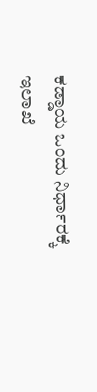ಕಡ್ಡಾಯ ಒಂದು ನಿರ್ಧಾರಕ್ಕೆ ಇಲಾಖೆ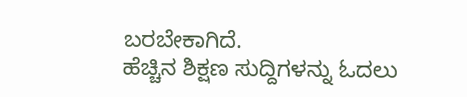ಬರಬೇಕಾಗಿದೆ.
ಹೆಚ್ಚಿನ ಶಿಕ್ಷಣ ಸುದ್ದಿಗಳನ್ನು ಓದಲು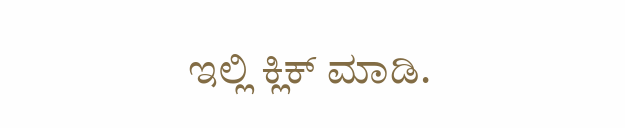ಇಲ್ಲಿ ಕ್ಲಿಕ್ ಮಾಡಿ.